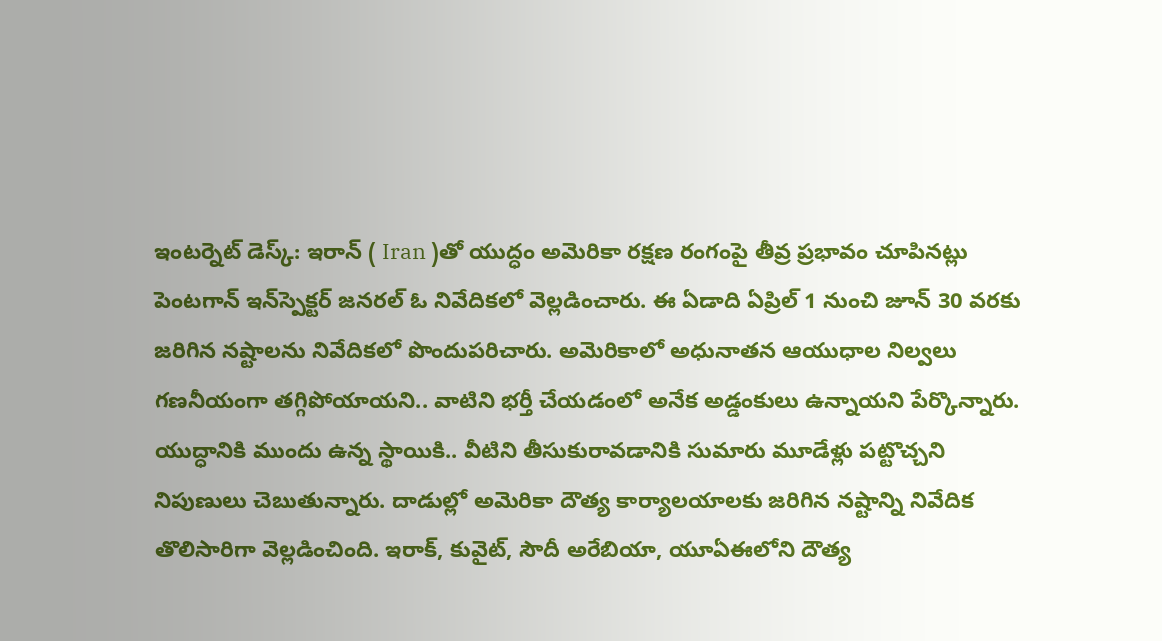ఇంటర్నెట్‌ డెస్క్‌: ఇరాన్‌ ( Iran )తో యుద్ధం అమెరికా రక్షణ రంగంపై తీవ్ర ప్రభావం చూపినట్లు పెంటగాన్‌ ఇన్‌స్పెక్టర్‌ జనరల్‌ ఓ నివేదికలో వెల్లడించారు. ఈ ఏడాది ఏప్రిల్‌ 1 నుంచి జూన్‌ 30 వరకు జరిగిన నష్టాలను నివేదికలో పొందుపరిచారు. అమెరికాలో అధునాతన ఆయుధాల నిల్వలు గణనీయంగా తగ్గిపోయాయని.. వాటిని భర్తీ చేయడంలో అనేక అడ్డంకులు ఉన్నాయని పేర్కొన్నారు. యుద్ధానికి ముందు ఉన్న స్థాయికి.. వీటిని తీసుకురావడానికి సుమారు మూడేళ్లు పట్టొచ్చని నిపుణులు చెబుతున్నారు. దాడుల్లో అమెరికా దౌత్య కార్యాలయాలకు జరిగిన నష్టాన్ని నివేదిక తొలిసారిగా వెల్లడించింది. ఇరాక్‌, కువైట్‌, సౌదీ అరేబియా, యూఏఈలోని దౌత్య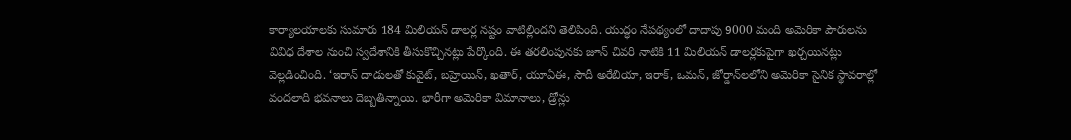కార్యాలయాలకు సుమారు 184 మిలియన్‌ డాలర్ల నష్టం వాటిల్లిందని తెలిపింది. యుద్ధం నేపథ్యంలో దాదాపు 9000 మంది అమెరికా పౌరులను వివిధ దేశాల నుంచి స్వదేశానికి తీసుకొచ్చినట్లు పేర్కొంది. ఈ తరలింపునకు జూన్‌ చివరి నాటికి 11 మిలియన్‌ డాలర్లకుపైగా ఖర్చయినట్లు వెల్లడించింది. ‘ఇరాన్‌ దాడులతో కువైట్‌, బహ్రెయిన్‌, ఖతార్‌, యూఏఈ, సౌదీ అరేబియా, ఇరాక్‌, ఒమన్‌, జోర్డాన్‌లలోని అమెరికా సైనిక స్థావరాల్లో వందలాది భవనాలు దెబ్బతిన్నాయి. భారీగా అమెరికా విమానాలు, డ్రోన్లు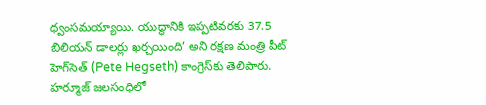ధ్వంసమయ్యాయి. యుద్ధానికి ఇప్పటివరకు 37.5 బిలియన్‌ డాలర్లు ఖర్చయింది’ అని రక్షణ మంత్రి పీట్‌ హెగ్‌సెత్‌ (Pete Hegseth) కాంగ్రెస్‌కు తెలిపారు. హర్మూజ్‌ జలసంధిలో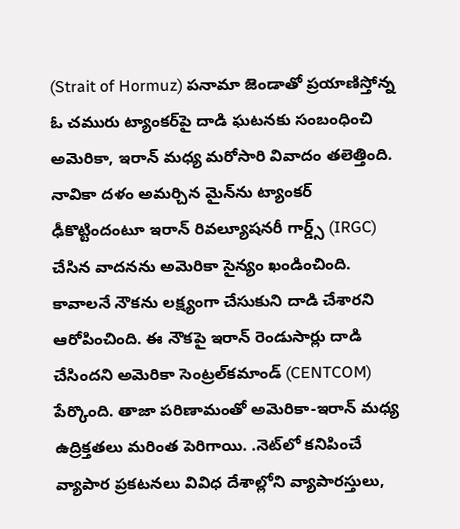(Strait of Hormuz) పనామా జెండాతో ప్రయాణిస్తోన్న ఓ చమురు ట్యాంకర్‌పై దాడి ఘటనకు సంబంధించి అమెరికా, ఇరాన్ మధ్య మరోసారి వివాదం తలెత్తింది. నావికా దళం అమర్చిన మైన్‌ను ట్యాంకర్‌ ఢీకొట్టిందంటూ ఇరాన్‌ రివల్యూషనరీ గార్డ్స్‌ (IRGC) చేసిన వాదనను అమెరికా సైన్యం ఖండించింది. కావాలనే నౌకను లక్ష్యంగా చేసుకుని దాడి చేశారని ఆరోపించింది. ఈ నౌకపై ఇరాన్‌ రెండుసార్లు దాడి చేసిందని అమెరికా సెంట్రల్‌కమాండ్‌ (CENTCOM) పేర్కొంది. తాజా పరిణామంతో అమెరికా-ఇరాన్ మధ్య ఉద్రిక్తతలు మరింత పెరిగాయి. .నెట్‌లో కనిపించే వ్యాపార ప్రకటనలు వివిధ దేశాల్లోని వ్యాపారస్తులు,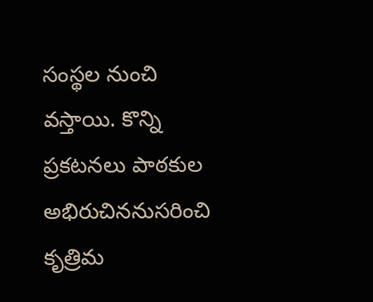సంస్థల నుంచి వస్తాయి. కొన్ని ప్రకటనలు పాఠకుల అభిరుచిననుసరించి కృత్రిమ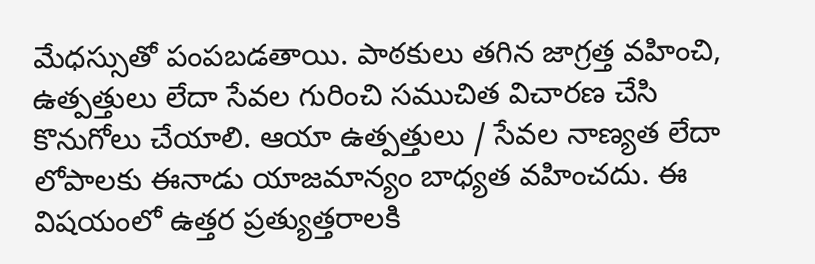మేధస్సుతో పంపబడతాయి. పాఠకులు తగిన జాగ్రత్త వహించి, ఉత్పత్తులు లేదా సేవల గురించి సముచిత విచారణ చేసి కొనుగోలు చేయాలి. ఆయా ఉత్పత్తులు / సేవల నాణ్యత లేదా లోపాలకు ఈనాడు యాజమాన్యం బాధ్యత వహించదు. ఈ విషయంలో ఉత్తర ప్రత్యుత్తరాలకి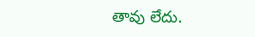తావు లేదు.